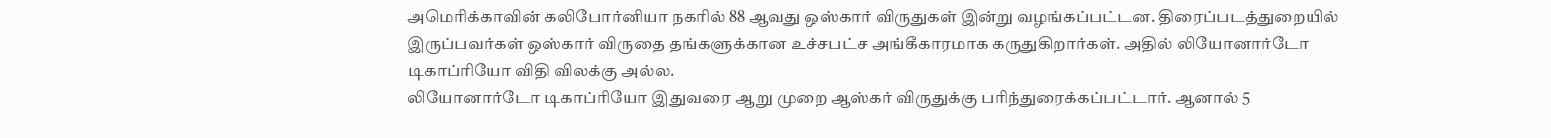அமெரிக்காவின் கலிபோர்னியா நகரில் 88 ஆவது ஒஸ்கார் விருதுகள் இன்று வழங்கப்பட்டன. திரைப்படத்துறையில் இருப்பவர்கள் ஒஸ்கார் விருதை தங்களுக்கான உச்சபட்ச அங்கீகாரமாக கருதுகிறார்கள். அதில் லியோனார்டோ டிகாப்ரியோ விதி விலக்கு அல்ல.
லியோனார்டோ டிகாப்ரியோ இதுவரை ஆறு முறை ஆஸ்கர் விருதுக்கு பரிந்துரைக்கப்பட்டார். ஆனால் 5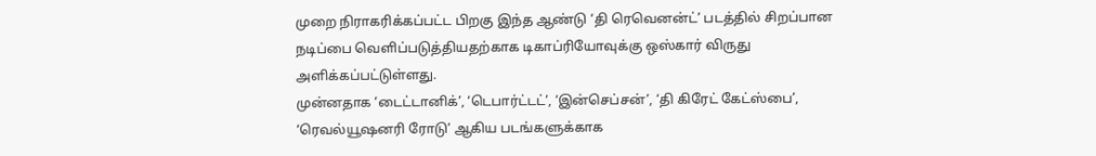முறை நிராகரிக்கப்பட்ட பிறகு இந்த ஆண்டு ‘தி ரெவெனன்ட்’ படத்தில் சிறப்பான நடிப்பை வெளிப்படுத்தியதற்காக டிகாப்ரியோவுக்கு ஒஸ்கார் விருது அளிக்கப்பட்டுள்ளது.
முன்னதாக ‘டைட்டானிக்’, ‘டெபார்ட்டட்’, ‘இன்செப்சன்’, ‘தி கிரேட் கேட்ஸ்பை’, ‘ரெவல்யூஷனரி ரோடு’ ஆகிய படங்களுக்காக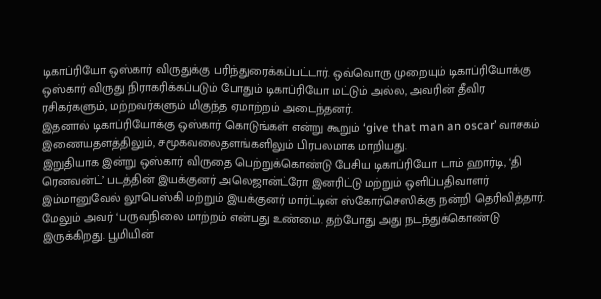டிகாப்ரியோ ஒஸ்கார் விருதுக்கு பரிந்துரைக்கப்பட்டார். ஒவ்வொரு முறையும் டிகாப்ரியோக்கு ஒஸ்கார் விருது நிராகரிக்கப்படும் போதும் டிகாப்ரியோ மட்டும் அல்ல, அவரின் தீவிர ரசிகர்களும், மற்றவர்களும் மிகுந்த ஏமாற்றம் அடைந்தனர்.
இதனால் டிகாப்ரியோக்கு ஒஸ்கார் கொடுங்கள் என்று கூறும் ‘give that man an oscar’ வாசகம் இணையதளத்திலும், சமூகவலைதளங்களிலும் பிரபலமாக மாறியது.
இறுதியாக இன்று ஒஸ்கார் விருதை பெற்றுக்கொண்டு பேசிய டிகாப்ரியோ டாம் ஹார்டி, ‘தி ரெனவன்ட்’ படத்தின் இயக்குனர் அலெஜான்ட்ரோ இனரிட்டு மற்றும் ஒளிப்பதிவாளர் இம்மானுவேல் லூபெஸ்கி மற்றும் இயக்குனர் மார்ட்டின் ஸ்கோர்செஸிக்கு நன்றி தெரிவித்தார்.
மேலும் அவர் ‘பருவநிலை மாற்றம் என்பது உண்மை. தற்போது அது நடந்துக்கொண்டு இருக்கிறது. பூமியின்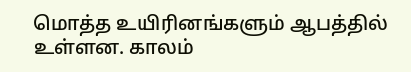மொத்த உயிரினங்களும் ஆபத்தில் உள்ளன. காலம்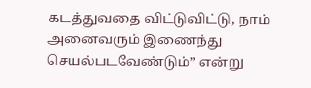கடத்துவதை விட்டுவிட்டு, நாம் அனைவரும் இணைந்து செயல்படவேண்டும்” என்று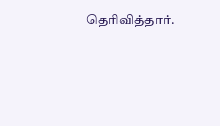தெரிவித்தார்.